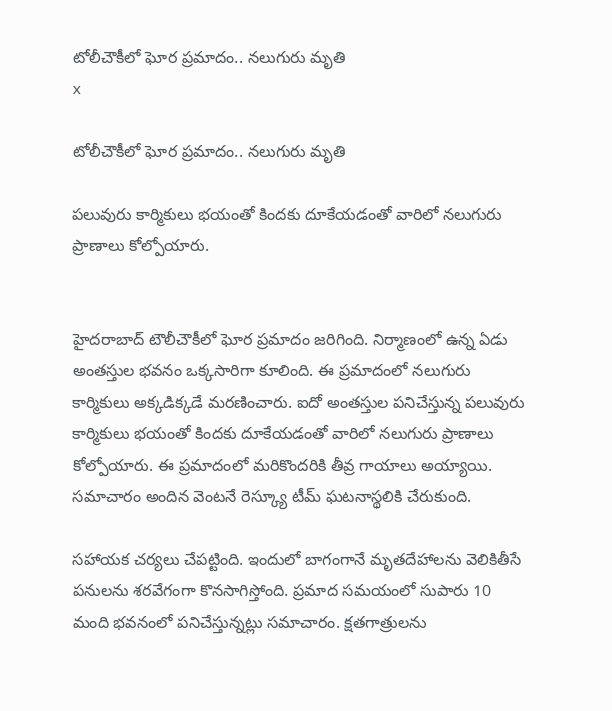టోలీచౌకీలో ఘోర ప్రమాదం.. నలుగురు మృతి
x

టోలీచౌకీలో ఘోర ప్రమాదం.. నలుగురు మృతి

పలువురు కార్మికులు భయంతో కిందకు దూకేయడంతో వారిలో నలుగురు ప్రాణాలు కోల్పోయారు.


హైదరాబాద్ టౌలీచౌకీలో ఘోర ప్రమాదం జరిగింది. నిర్మాణంలో ఉన్న ఏడు అంతస్తుల భవనం ఒక్కసారిగా కూలింది. ఈ ప్రమాదంలో నలుగురు కార్మికులు అక్కడిక్కడే మరణించారు. ఐదో అంతస్తుల పనిచేస్తున్న పలువురు కార్మికులు భయంతో కిందకు దూకేయడంతో వారిలో నలుగురు ప్రాణాలు కోల్పోయారు. ఈ ప్రమాదంలో మరికొందరికి తీవ్ర గాయాలు అయ్యాయి. సమాచారం అందిన వెంటనే రెస్క్యూ టీమ్ ఘటనాస్థలికి చేరుకుంది.

సహాయక చర్యలు చేపట్టింది. ఇందులో బాగంగానే మృతదేహాలను వెలికితీసే పనులను శరవేగంగా కొనసాగిస్తోంది. ప్రమాద సమయంలో సుపారు 10 మంది భవనంలో పనిచేస్తున్నట్లు సమాచారం. క్షతగాత్రులను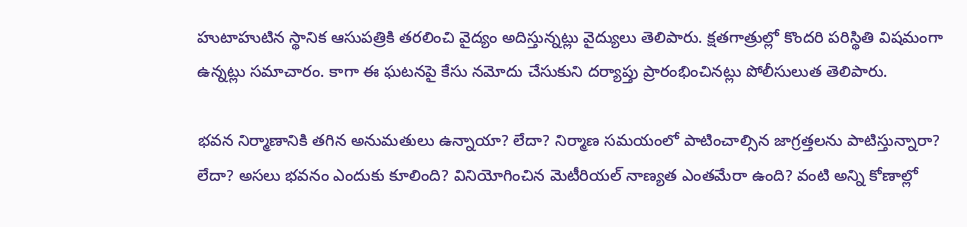హుటాహుటిన స్థానిక ఆసుపత్రికి తరలించి వైద్యం అదిస్తున్నట్లు వైద్యులు తెలిపారు. క్షతగాత్రుల్లో కొందరి పరిస్థితి విషమంగా ఉన్నట్లు సమాచారం. కాగా ఈ ఘటనపై కేసు నమోదు చేసుకుని దర్యాప్తు ప్రారంభించినట్లు పోలీసులుత తెలిపారు.

భవన నిర్మాణానికి తగిన అనుమతులు ఉన్నాయా? లేదా? నిర్మాణ సమయంలో పాటించాల్సిన జాగ్రత్తలను పాటిస్తున్నారా? లేదా? అసలు భవనం ఎందుకు కూలింది? వినియోగించిన మెటీరియల్ నాణ్యత ఎంతమేరా ఉంది? వంటి అన్ని కోణాల్లో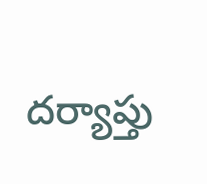దర్యాప్తు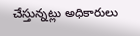చేస్తున్నట్లు అధికారులు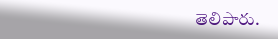తెలిపారు.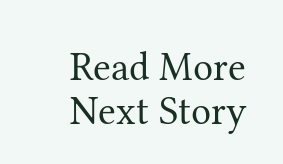Read More
Next Story